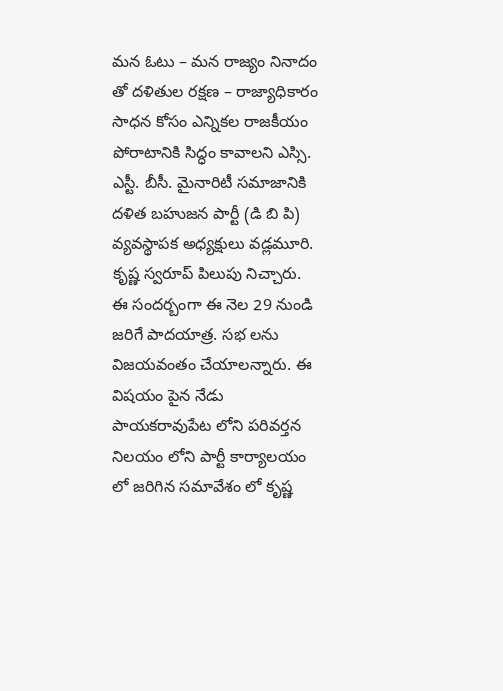మన ఓటు – మన రాజ్యం నినాదం తో దళితుల రక్షణ – రాజ్యాధికారం సాధన కోసం ఎన్నికల రాజకీయం పోరాటానికి సిద్ధం కావాలని ఎస్సి. ఎస్టీ. బీసీ. మైనారిటీ సమాజానికి దళిత బహుజన పార్టీ (డి బి పి) వ్యవస్థాపక అధ్యక్షులు వడ్లమూరి. కృష్ణ స్వరూప్ పిలుపు నిచ్చారు. ఈ సందర్బంగా ఈ నెల 29 నుండి జరిగే పాదయాత్ర. సభ లను విజయవంతం చేయాలన్నారు. ఈ విషయం పైన నేడు పాయకరావుపేట లోని పరివర్తన నిలయం లోని పార్టీ కార్యాలయం లో జరిగిన సమావేశం లో కృష్ణ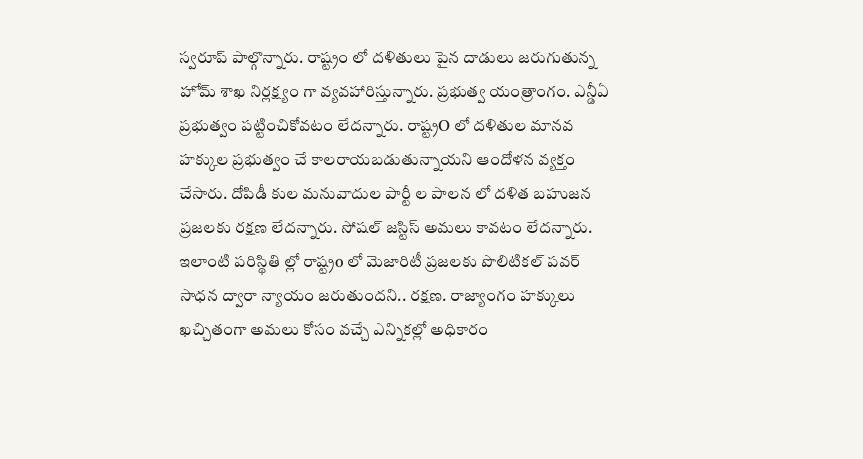స్వరూప్ పాల్గొన్నారు. రాష్ట్రం లో దళితులు పైన దాడులు జరుగుతున్న హోమ్ శాఖ నిర్లక్ష్యం గా వ్యవహారిస్తున్నారు. ప్రభుత్వ యంత్రాంగం. ఎన్డీఏ ప్రభుత్వం పట్టించికోవటం లేదన్నారు. రాష్ట్రO లో దళితుల మానవ హక్కుల ప్రభుత్వం చే కాలరాయబడుతున్నాయని ఆందోళన వ్యక్తం చేసారు. దోపిడీ కుల మనువాదుల పార్టీ ల పాలన లో దళిత బహుజన ప్రజలకు రక్షణ లేదన్నారు. సోషల్ జస్టిస్ అమలు కావటం లేదన్నారు. ఇలాంటి పరిస్థితి ల్లో రాష్ట్రo లో మెజారిటీ ప్రజలకు పొలిటికల్ పవర్ సాధన ద్వారా న్యాయం జరుతుందని.. రక్షణ. రాజ్యాంగం హక్కులు ఖచ్చితంగా అమలు కోసం వచ్చే ఎన్నికల్లో అధికారం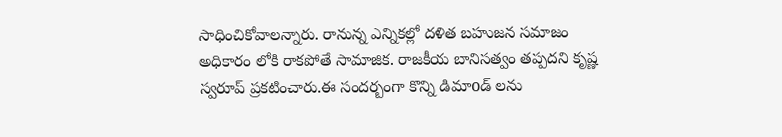సాధించికోవాలన్నారు. రానున్న ఎన్నికల్లో దళిత బహుజన సమాజం అధికారం లోకి రాకపోతే సామాజిక. రాజకీయ బానిసత్వం తప్పదని కృష్ణ స్వరూప్ ప్రకటించారు.ఈ సందర్బంగా కొన్ని డిమాoడ్ లను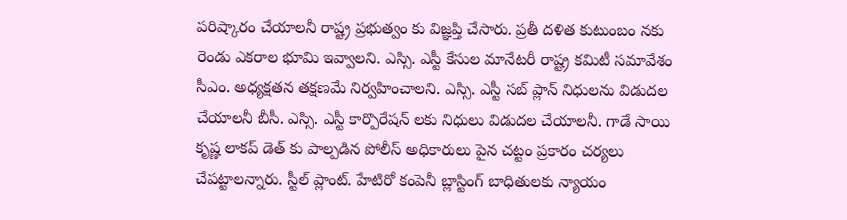పరిష్కారం చేయాలనీ రాష్ట్ర ప్రభుత్వం కు విజ్ఞప్తి చేసారు. ప్రతీ దళిత కుటుంబం నకు రెండు ఎకరాల భూమి ఇవ్వాలని. ఎస్సి. ఎస్టీ కేసుల మానేటరీ రాష్ట్ర కమిటీ సమావేశం సీఎం. అధ్యక్షతన తక్షణమే నిర్వహించాలని. ఎస్సి. ఎస్టీ సబ్ ప్లాన్ నిధులను విడుదల చేయాలనీ బీసీ. ఎస్సి. ఎస్టీ కార్పొరేషన్ లకు నిధులు విడుదల చేయాలనీ. గాడే సాయి కృష్ణ లాకప్ డెత్ కు పాల్పడిన పోలీస్ అధికారులు పైన చట్టం ప్రకారం చర్యలు చేపట్టాలన్నారు. స్టీల్ ప్లాంట్. హేటిరో కంపెనీ బ్లాస్టింగ్ బాధితులకు న్యాయం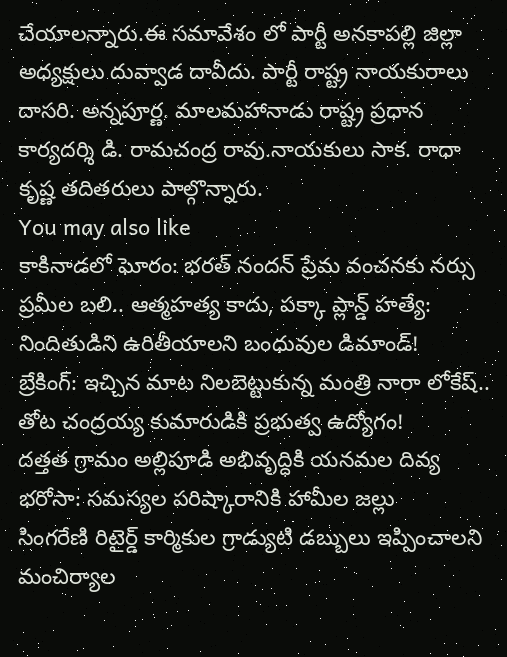చేయాలన్నారు.ఈ సమావేశం లో పార్టీ అనకాపల్లి జిల్లా అధ్యక్షులు దువ్వాడ దావీదు. పార్టీ రాష్ట్ర నాయకురాలు దాసరి. అన్నపూర్ణ. మాలమహానాడు రాష్ట్ర ప్రధాన కార్యదర్శి డి. రామచంద్ర రావు.నాయకులు సాక. రాధా కృష్ణ తదితరులు పాల్గొన్నారు.
You may also like
కాకినాడలో ఘోరం: భరత్ నందన్ ప్రేమ వంచనకు నర్సు ప్రమీల బలి.. ఆత్మహత్య కాదు, పక్కా ప్లాన్డ్ హత్యే: నిందితుడిని ఉరితీయాలని బంధువుల డిమాండ్!
బ్రేకింగ్: ఇచ్చిన మాట నిలబెట్టుకున్న మంత్రి నారా లోకేష్.. తోట చంద్రయ్య కుమారుడికి ప్రభుత్వ ఉద్యోగం!
దత్తత గ్రామం అల్లిపూడి అభివృద్ధికి యనమల దివ్య భరోసా: సమస్యల పరిష్కారానికి హామీల జల్లు
సింగరేణి రిటైర్డ్ కార్మికుల గ్రాడ్యుటి డబ్బులు ఇప్పించాలని మంచిర్యాల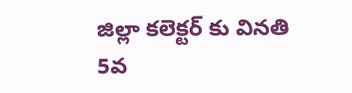జిల్లా కలెక్టర్ కు వినతి
5వ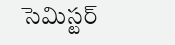సెమిస్టర్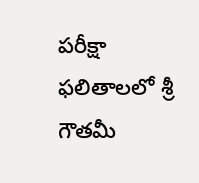పరీక్షా ఫలితాలలో శ్రీ గౌతమీ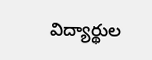విద్యార్థుల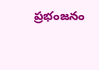ప్రభంజనం